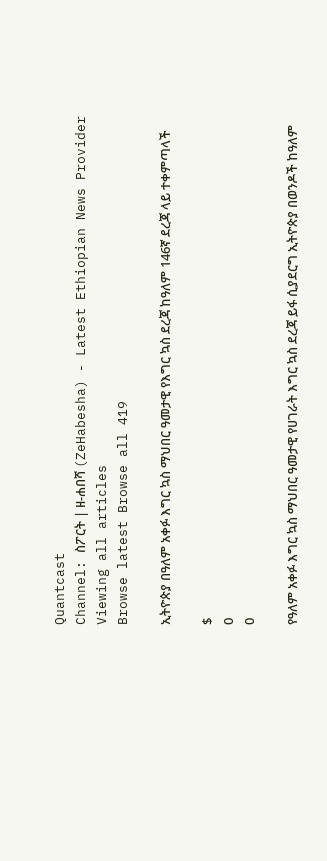Quantcast
Channel: ስፖርት | ዘ-ሐበሻ (ZeHabesha) - Latest Ethiopian News Provider
Viewing all articles
Browse latest Browse all 419

ኢትዮጵያ በዓለም አቀፉ እግር ኳስ ማህበር ዓመታዊ የእግር ኳስ ደረጃ ከዓለም 146ኛ ደረጃ ላይ ተቀምጣላች

$
0
0

የዓለም አቀፉ እግር ኳስ ማህበር ዓመታዊ የሀገራት እግር ኳስ ደረጃ ይፋ ሲያደርግ ኢትዮጵያ በወንዶች ከዓለም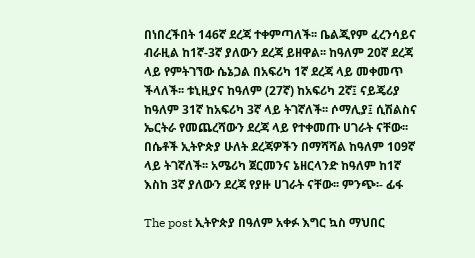በነበረችበት 146ኛ ደረጃ ተቀምጣለች፡፡ ቤልጂየም ፈረንሳይና ብራዚል ከ1ኛ-3ኛ ያለውን ደረጃ ይዘዋል፡፡ ከዓለም 20ኛ ደረጃ ላይ የምትገኘው ሴኔጋል በአፍሪካ 1ኛ ደረጃ ላይ መቀመጥ ችላለች፡፡ ቱኒዚያና ከዓለም (27ኛ) ከአፍሪካ 2ኛ፤ ናይጄሪያ ከዓለም 31ኛ ከአፍሪካ 3ኛ ላይ ትገኛለች፡፡ ሶማሊያ፤ ሲሽልስና ኤርትራ የመጨረሻውን ደረጃ ላይ የተቀመጡ ሀገራት ናቸው፡፡ በሴቶች ኢትዮጵያ ሁለት ደረጃዎችን በማሻሻል ከዓለም 109ኛ ላይ ትገኛለች፡፡ አሜሪካ ጀርመንና ኔዘርላንድ ከዓለም ከ1ኛ እስከ 3ኛ ያለውን ደረጃ የያዙ ሀገራት ናቸው፡፡ ምንጭ፡- ፊፋ

The post ኢትዮጵያ በዓለም አቀፉ እግር ኳስ ማህበር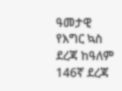ዓመታዊ የእግር ኳስ ደረጃ ከዓለም 146ኛ ደረጃ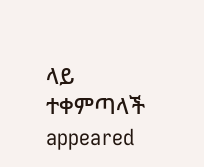ላይ ተቀምጣላች appeared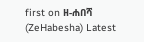first on ዘ-ሐበሻ (ZeHabesha) Latest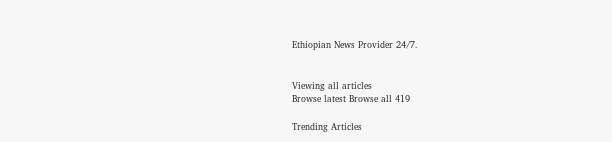Ethiopian News Provider 24/7.


Viewing all articles
Browse latest Browse all 419

Trending Articles